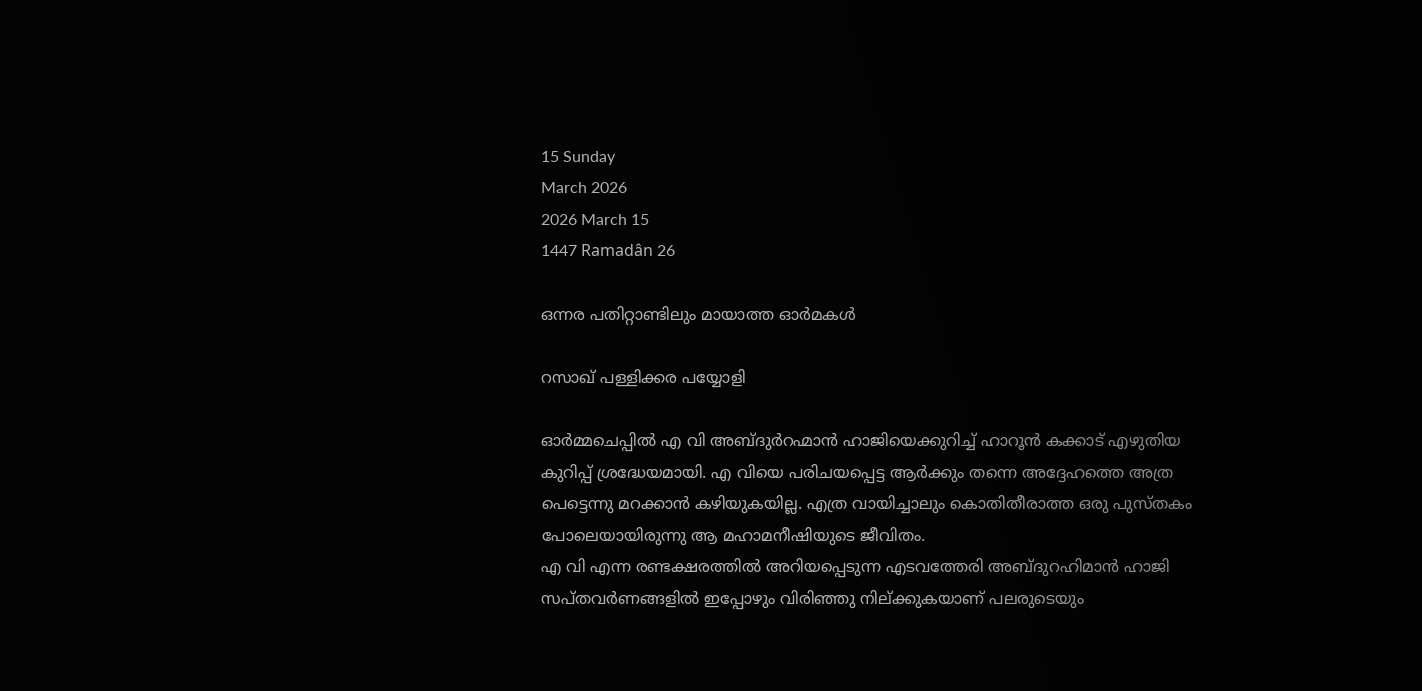15 Sunday
March 2026
2026 March 15
1447 Ramadân 26

ഒന്നര പതിറ്റാണ്ടിലും മായാത്ത ഓര്‍മകള്‍

റസാഖ് പള്ളിക്കര പയ്യോളി

ഓര്‍മ്മചെപ്പില്‍ എ വി അബ്ദുര്‍റഹ്മാന്‍ ഹാജിയെക്കുറിച്ച് ഹാറൂന്‍ കക്കാട് എഴുതിയ കുറിപ്പ് ശ്രദ്ധേയമായി. എ വിയെ പരിചയപ്പെട്ട ആര്‍ക്കും തന്നെ അദ്ദേഹത്തെ അത്ര പെട്ടെന്നു മറക്കാന്‍ കഴിയുകയില്ല. എത്ര വായിച്ചാലും കൊതിതീരാത്ത ഒരു പുസ്തകം പോലെയായിരുന്നു ആ മഹാമനീഷിയുടെ ജീവിതം.
എ വി എന്ന രണ്ടക്ഷരത്തില്‍ അറിയപ്പെടുന്ന എടവത്തേരി അബ്ദുറഹിമാന്‍ ഹാജി സപ്തവര്‍ണങ്ങളില്‍ ഇപ്പോഴും വിരിഞ്ഞു നില്ക്കുകയാണ് പലരുടെയും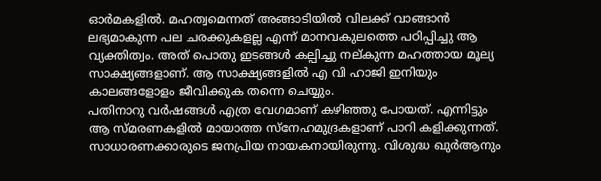ഓര്‍മകളില്‍. മഹത്വമെന്നത് അങ്ങാടിയില്‍ വിലക്ക് വാങ്ങാന്‍ ലഭ്യമാകുന്ന പല ചരക്കുകളല്ല എന്ന് മാനവകുലത്തെ പഠിപ്പിച്ചു ആ വ്യക്തിത്വം. അത് പൊതു ഇടങ്ങള്‍ കല്പിച്ചു നല്കുന്ന മഹത്തായ മൂല്യ സാക്ഷ്യങ്ങളാണ്. ആ സാക്ഷ്യങ്ങളില്‍ എ വി ഹാജി ഇനിയും കാലങ്ങളോളം ജീവിക്കുക തന്നെ ചെയ്യും.
പതിനാറു വര്‍ഷങ്ങള്‍ എത്ര വേഗമാണ് കഴിഞ്ഞു പോയത്. എന്നിട്ടും ആ സ്മരണകളില്‍ മായാത്ത സ്‌നേഹമുദ്രകളാണ് പാറി കളിക്കുന്നത്. സാധാരണക്കാരുടെ ജനപ്രിയ നായകനായിരുന്നു. വിശുദ്ധ ഖുര്‍ആനും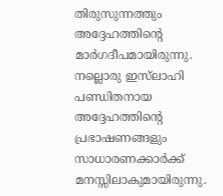തിരുസുന്നത്തും അദ്ദേഹത്തിന്റെ മാര്‍ഗദീപമായിരുന്നു. നല്ലൊരു ഇസ്‌ലാഹി പണ്ഡിതനായ അദ്ദേഹത്തിന്റെ പ്രഭാഷണങ്ങളും സാധാരണക്കാര്‍ക്ക് മനസ്സിലാകുമായിരുന്നു.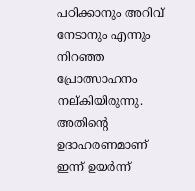പഠിക്കാനും അറിവ് നേടാനും എന്നും നിറഞ്ഞ പ്രോത്സാഹനം നല്കിയിരുന്നു. അതിന്റെ ഉദാഹരണമാണ് ഇന്ന് ഉയര്‍ന്ന്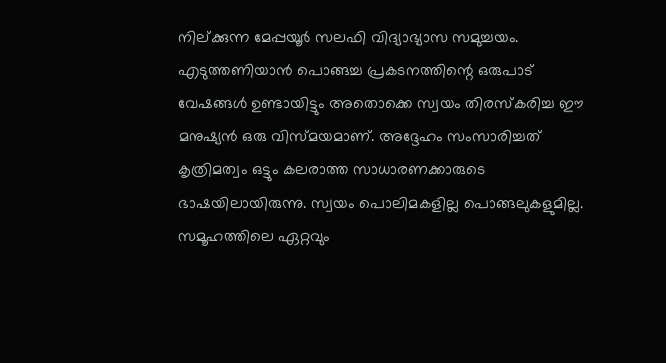നില്ക്കുന്ന മേപ്പയൂര്‍ സലഫി വിദ്യാഭ്യാസ സമുച്ചയം. എടുത്തണിയാന്‍ പൊങ്ങച്ച പ്രകടനത്തിന്റെ ഒരുപാട് വേഷങ്ങള്‍ ഉണ്ടായിട്ടും അതൊക്കെ സ്വയം തിരസ്‌കരിച്ച ഈ മനുഷ്യന്‍ ഒരു വിസ്മയമാണ്. അദ്ദേഹം സംസാരിച്ചത് കൃത്രിമത്വം ഒട്ടും കലരാത്ത സാധാരണക്കാരുടെ ഭാഷയിലായിരുന്നു. സ്വയം പൊലിമകളില്ല പൊങ്ങലുകളുമില്ല. സമൂഹത്തിലെ ഏറ്റവും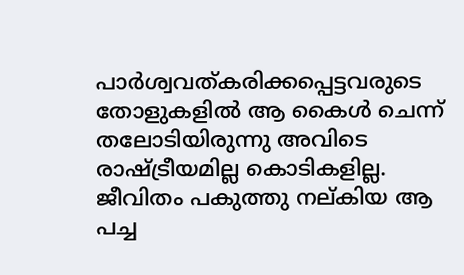പാര്‍ശ്വവത്കരിക്കപ്പെട്ടവരുടെ തോളുകളില്‍ ആ കൈള്‍ ചെന്ന് തലോടിയിരുന്നു അവിടെ രാഷ്ട്രീയമില്ല കൊടികളില്ല. ജീവിതം പകുത്തു നല്കിയ ആ പച്ച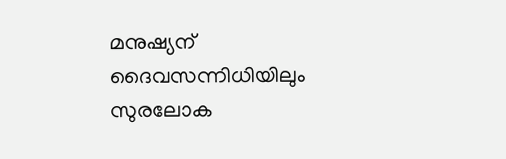മനുഷ്യന് ദൈവസന്നിധിയിലും സുരലോക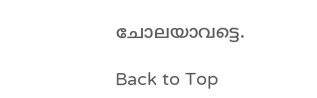ചോലയാവട്ടെ.

Back to Top